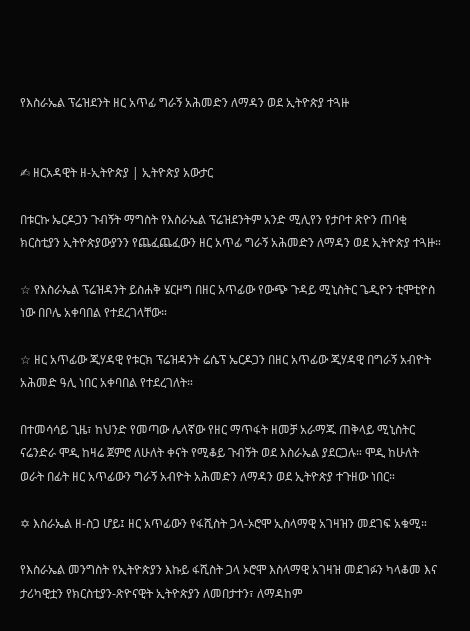የእስራኤል ፕሬዝደንት ዘር አጥፊ ግራኝ አሕመድን ለማዳን ወደ ኢትዮጵያ ተጓዙ


✍ ዘርአዳዊት ዘ-ኢትዮጵያ | ኢትዮጵያ አውታር

በቱርኩ ኤርዶጋን ጉብኝት ማግስት የእስራኤል ፕሬዝደንትም አንድ ሚሊየን የታቦተ ጽዮን ጠባቂ ክርስቲያን ኢትዮጵያውያንን የጨፈጨፈውን ዘር አጥፊ ግራኝ አሕመድን ለማዳን ወደ ኢትዮጵያ ተጓዙ።

☆ የእስራኤል ፕሬዝዳንት ይስሐቅ ሄርዞግ በዘር አጥፊው የውጭ ጉዳይ ሚኒስትር ጌዲዮን ቲሞቲዮስ ነው በቦሌ አቀባበል የተደረገላቸው።

☆ ዘር አጥፊው ጂሃዳዊ የቱርክ ፕሬዝዳንት ሬሴፕ ኤርዶጋን በዘር አጥፊው ጂሃዳዊ በግራኝ አብዮት አሕመድ ዓሊ ነበር አቀባበል የተደረገለት።

በተመሳሳይ ጊዜ፣ ከህንድ የመጣው ሌላኛው የዘር ማጥፋት ዘመቻ አራማጁ ጠቅላይ ሚኒስትር ናሬንድራ ሞዲ ከዛሬ ጀምሮ ለሁለት ቀናት የሚቆይ ጉብኝት ወደ እስራኤል ያደርጋሉ። ሞዲ ከሁለት ወራት በፊት ዘር አጥፊውን ግራኝ አብዮት አሕመድን ለማዳን ወደ ኢትዮጵያ ተጉዘው ነበር።

✡ እስራኤል ዘ-ስጋ ሆይ፤ ዘር አጥፊውን የፋሺስት ጋላ-ኦሮሞ ኢስላማዊ አገዛዝን መደገፍ አቁሚ።

የእስራኤል መንግስት የኢትዮጵያን እኩይ ፋሺስት ጋላ ኦሮሞ እስላማዊ አገዛዝ መደገፉን ካላቆመ እና ታሪካዊቷን የክርስቲያን-ጽዮናዊት ኢትዮጵያን ለመበታተን፣ ለማዳከም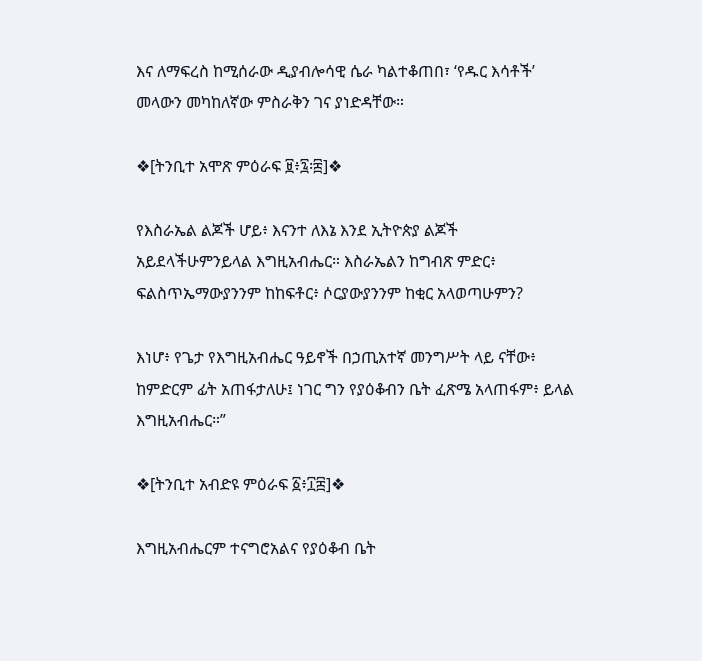እና ለማፍረስ ከሚሰራው ዲያብሎሳዊ ሴራ ካልተቆጠበ፣ ‘የዱር እሳቶች’ መላውን መካከለኛው ምስራቅን ገና ያነድዳቸው።

❖[ትንቢተ አሞጽ ምዕራፍ ፱፥፯፡፰]❖

የእስራኤል ልጆች ሆይ፥ እናንተ ለእኔ እንደ ኢትዮጵያ ልጆች አይደላችሁምንይላል እግዚአብሔር። እስራኤልን ከግብጽ ምድር፥ ፍልስጥኤማውያንንም ከከፍቶር፥ ሶርያውያንንም ከቂር አላወጣሁምን?

እነሆ፥ የጌታ የእግዚአብሔር ዓይኖች በኃጢአተኛ መንግሥት ላይ ናቸው፥ ከምድርም ፊት አጠፋታለሁ፤ ነገር ግን የያዕቆብን ቤት ፈጽሜ አላጠፋም፥ ይላል እግዚአብሔር።”

❖[ትንቢተ አብድዩ ምዕራፍ ፩፥፲፰]❖

እግዚአብሔርም ተናግሮአልና የያዕቆብ ቤት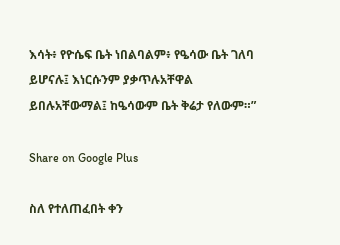እሳት፥ የዮሴፍ ቤት ነበልባልም፥ የዔሳው ቤት ገለባ ይሆናሉ፤ እነርሱንም ያቃጥሉአቸዋል ይበሉአቸውማል፤ ከዔሳውም ቤት ቅሬታ የለውም።”

Share on Google Plus

ስለ የተለጠፈበት ቀን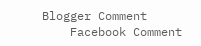Blogger Comment
    Facebook Comment